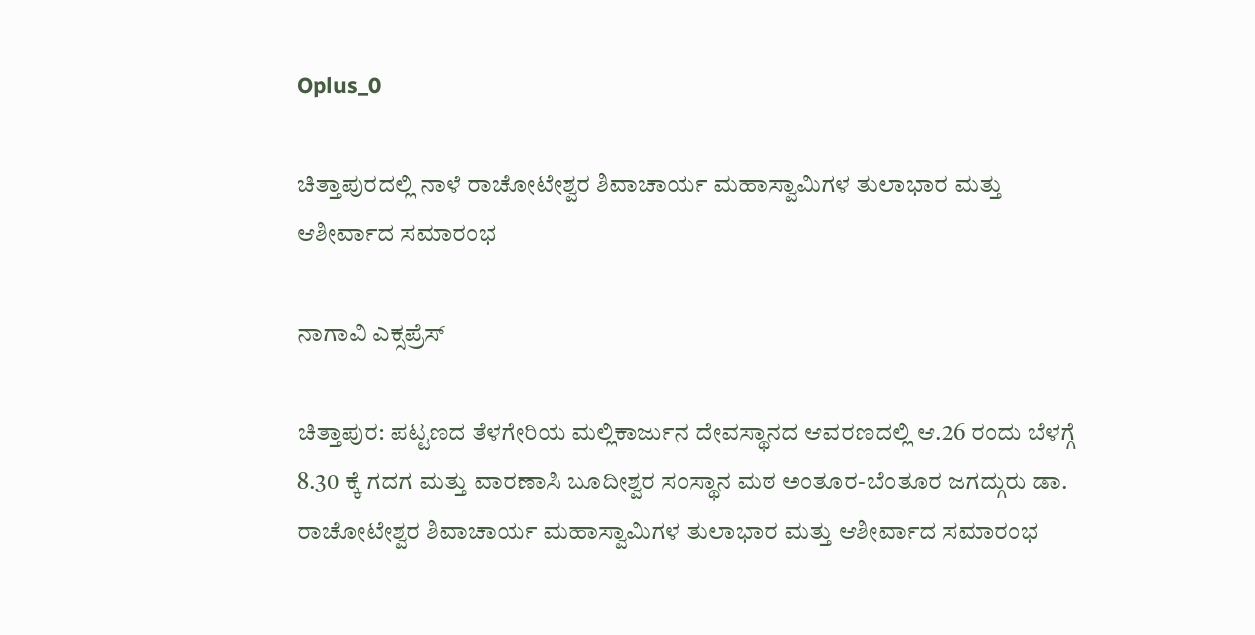Oplus_0

ಚಿತ್ತಾಪುರದಲ್ಲಿ ನಾಳೆ ರಾಚೋಟೇಶ್ವರ ಶಿವಾಚಾರ್ಯ ಮಹಾಸ್ವಾಮಿಗಳ ತುಲಾಭಾರ ಮತ್ತು ಆಶೀರ್ವಾದ ಸಮಾರಂಭ

ನಾಗಾವಿ ಎಕ್ಸಪ್ರೆಸ್

ಚಿತ್ತಾಪುರ: ಪಟ್ಟಣದ ತೆಳಗೇರಿಯ ಮಲ್ಲಿಕಾರ್ಜುನ ದೇವಸ್ಥಾನದ ಆವರಣದಲ್ಲಿ ಆ.26 ರಂದು ಬೆಳಗ್ಗೆ 8.30 ಕ್ಕೆ ಗದಗ ಮತ್ತು ವಾರಣಾಸಿ ಬೂದೀಶ್ವರ ಸಂಸ್ಥಾನ ಮಠ ಅಂತೂರ-ಬೆಂತೂರ ಜಗದ್ಗುರು ಡಾ. ರಾಚೋಟೇಶ್ವರ ಶಿವಾಚಾರ್ಯ ಮಹಾಸ್ವಾಮಿಗಳ ತುಲಾಭಾರ ಮತ್ತು ಆಶೀರ್ವಾದ ಸಮಾರಂಭ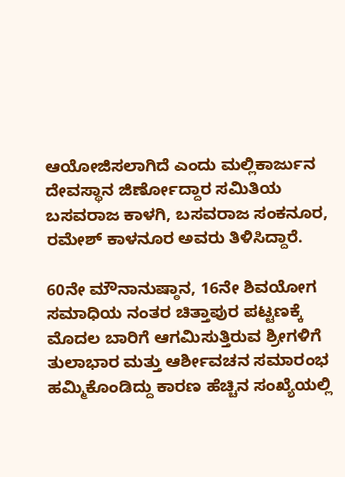ಆಯೋಜಿಸಲಾಗಿದೆ ಎಂದು ಮಲ್ಲಿಕಾರ್ಜುನ ದೇವಸ್ಥಾನ ಜಿರ್ಣೋದ್ದಾರ ಸಮಿತಿಯ ಬಸವರಾಜ ಕಾಳಗಿ, ಬಸವರಾಜ ಸಂಕನೂರ, ರಮೇಶ್ ಕಾಳನೂರ ಅವರು ತಿಳಿಸಿದ್ದಾರೆ.

60ನೇ ಮೌನಾನುಷ್ಠಾನ, 16ನೇ ಶಿವಯೋಗ ಸಮಾಧಿಯ ನಂತರ ಚಿತ್ತಾಪುರ ಪಟ್ಟಣಕ್ಕೆ ಮೊದಲ ಬಾರಿಗೆ ಆಗಮಿಸುತ್ತಿರುವ ಶ್ರೀಗಳಿಗೆ ತುಲಾಭಾರ ಮತ್ತು ಆರ್ಶೀವಚನ ಸಮಾರಂಭ ಹಮ್ಮಿಕೊಂಡಿದ್ದು ಕಾರಣ ಹೆಚ್ಚಿನ ಸಂಖ್ಯೆಯಲ್ಲಿ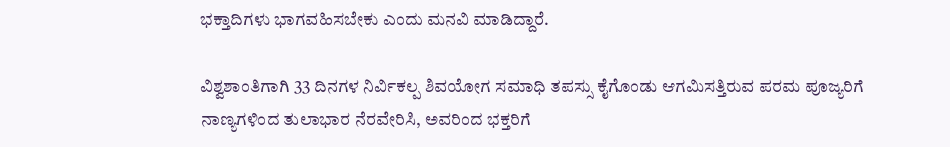ಭಕ್ತಾದಿಗಳು ಭಾಗವಹಿಸಬೇಕು ಎಂದು ಮನವಿ ಮಾಡಿದ್ದಾರೆ.

ವಿಶ್ವಶಾಂತಿಗಾಗಿ 33 ದಿನಗಳ ನಿರ್ವಿಕಲ್ಪ ಶಿವಯೋಗ ಸಮಾಧಿ ತಪಸ್ಸು ಕೈಗೊಂಡು ಆಗಮಿಸತ್ತಿರುವ ಪರಮ ಪೂಜ್ಯರಿಗೆ ನಾಣ್ಯಗಳಿಂದ ತುಲಾಭಾರ ನೆರವೇರಿಸಿ, ಅವರಿಂದ ಭಕ್ತರಿಗೆ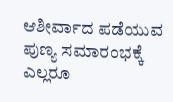ಆಶೀರ್ವಾದ ಪಡೆಯುವ ಪುಣ್ಯ ಸಮಾರಂಭಕ್ಕೆ ಎಲ್ಲರೂ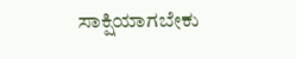ಸಾಕ್ಷಿಯಾಗಬೇಕು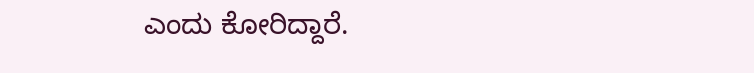ಎಂದು ಕೋರಿದ್ದಾರೆ.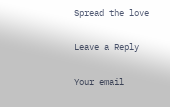Spread the love

Leave a Reply

Your email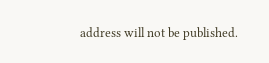address will not be published.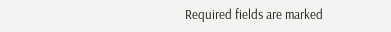Required fields are marked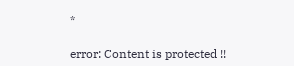*

error: Content is protected !!